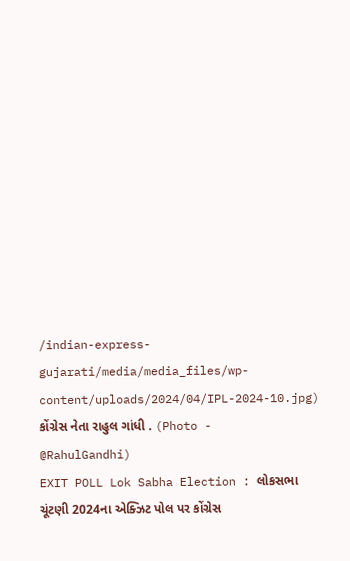/indian-express-gujarati/media/media_files/wp-content/uploads/2024/04/IPL-2024-10.jpg)
કોંગ્રેસ નેતા રાહુલ ગાંધી . (Photo - @RahulGandhi)
EXIT POLL Lok Sabha Election : લોકસભા ચૂંટણી 2024ના એક્ઝિટ પોલ પર કોંગ્રેસ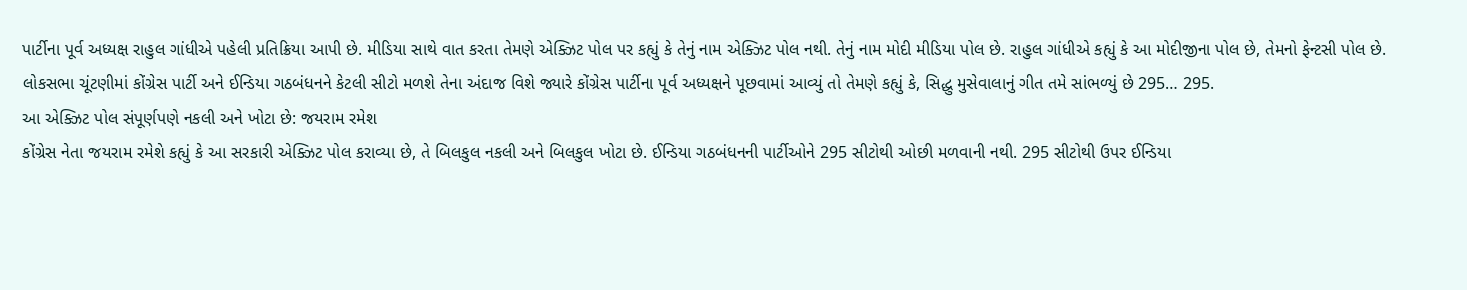પાર્ટીના પૂર્વ અધ્યક્ષ રાહુલ ગાંધીએ પહેલી પ્રતિક્રિયા આપી છે. મીડિયા સાથે વાત કરતા તેમણે એક્ઝિટ પોલ પર કહ્યું કે તેનું નામ એક્ઝિટ પોલ નથી. તેનું નામ મોદી મીડિયા પોલ છે. રાહુલ ગાંધીએ કહ્યું કે આ મોદીજીના પોલ છે, તેમનો ફેન્ટસી પોલ છે.
લોકસભા ચૂંટણીમાં કોંગ્રેસ પાર્ટી અને ઈન્ડિયા ગઠબંધનને કેટલી સીટો મળશે તેના અંદાજ વિશે જ્યારે કોંગ્રેસ પાર્ટીના પૂર્વ અધ્યક્ષને પૂછવામાં આવ્યું તો તેમણે કહ્યું કે, સિદ્ધુ મુસેવાલાનું ગીત તમે સાંભળ્યું છે 295… 295.
આ એક્ઝિટ પોલ સંપૂર્ણપણે નકલી અને ખોટા છે: જયરામ રમેશ
કોંગ્રેસ નેતા જયરામ રમેશે કહ્યું કે આ સરકારી એક્ઝિટ પોલ કરાવ્યા છે, તે બિલકુલ નકલી અને બિલકુલ ખોટા છે. ઈન્ડિયા ગઠબંધનની પાર્ટીઓને 295 સીટોથી ઓછી મળવાની નથી. 295 સીટોથી ઉપર ઈન્ડિયા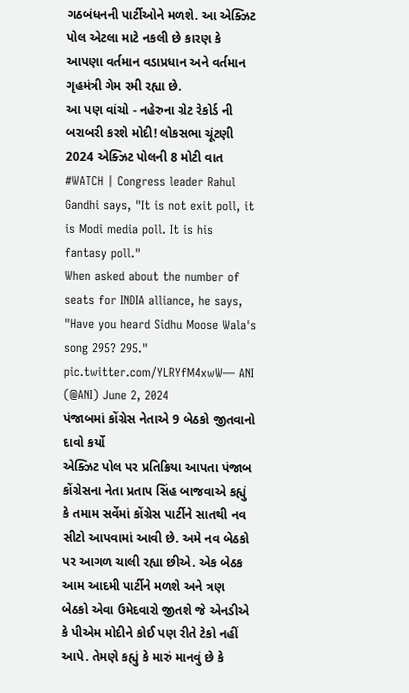ગઠબંધનની પાર્ટીઓને મળશે. આ એક્ઝિટ પોલ એટલા માટે નકલી છે કારણ કે આપણા વર્તમાન વડાપ્રધાન અને વર્તમાન ગૃહમંત્રી ગેમ રમી રહ્યા છે.
આ પણ વાંચો - નહેરુના ગ્રેટ રેકોર્ડ ની બરાબરી કરશે મોદી! લોકસભા ચૂંટણી 2024 એક્ઝિટ પોલની 8 મોટી વાત
#WATCH | Congress leader Rahul Gandhi says, "It is not exit poll, it is Modi media poll. It is his fantasy poll."
When asked about the number of seats for INDIA alliance, he says, "Have you heard Sidhu Moose Wala's song 295? 295." pic.twitter.com/YLRYfM4xwW— ANI (@ANI) June 2, 2024
પંજાબમાં કોંગ્રેસ નેતાએ 9 બેઠકો જીતવાનો દાવો કર્યો
એક્ઝિટ પોલ પર પ્રતિક્રિયા આપતા પંજાબ કોંગ્રેસના નેતા પ્રતાપ સિંહ બાજવાએ કહ્યું કે તમામ સર્વેમાં કોંગ્રેસ પાર્ટીને સાતથી નવ સીટો આપવામાં આવી છે. અમે નવ બેઠકો પર આગળ ચાલી રહ્યા છીએ. એક બેઠક આમ આદમી પાર્ટીને મળશે અને ત્રણ બેઠકો એવા ઉમેદવારો જીતશે જે એનડીએ કે પીએમ મોદીને કોઈ પણ રીતે ટેકો નહીં આપે. તેમણે કહ્યું કે મારું માનવું છે કે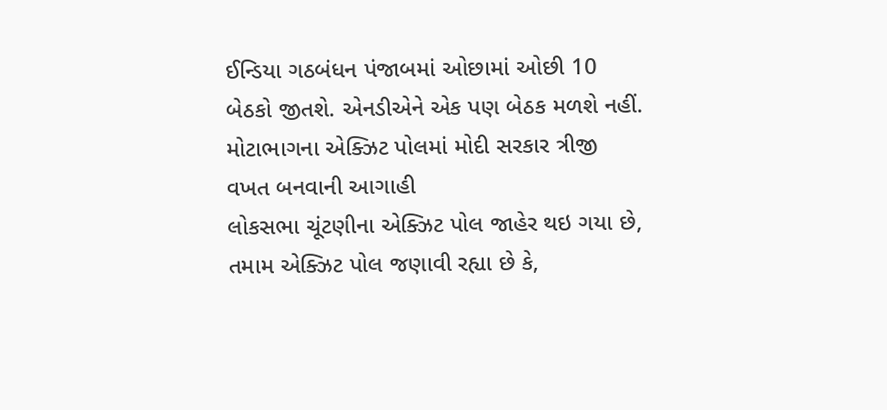ઈન્ડિયા ગઠબંધન પંજાબમાં ઓછામાં ઓછી 10 બેઠકો જીતશે. એનડીએને એક પણ બેઠક મળશે નહીં.
મોટાભાગના એક્ઝિટ પોલમાં મોદી સરકાર ત્રીજી વખત બનવાની આગાહી
લોકસભા ચૂંટણીના એક્ઝિટ પોલ જાહેર થઇ ગયા છે, તમામ એક્ઝિટ પોલ જણાવી રહ્યા છે કે,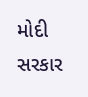મોદી સરકાર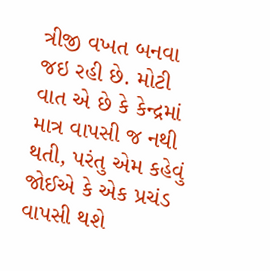ત્રીજી વખત બનવા જઇ રહી છે. મોટી વાત એ છે કે કેન્દ્રમાં માત્ર વાપસી જ નથી થતી, પરંતુ એમ કહેવું જોઈએ કે એક પ્રચંડ વાપસી થશે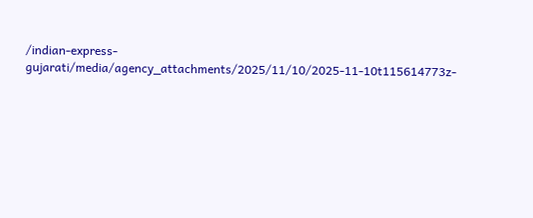/indian-express-gujarati/media/agency_attachments/2025/11/10/2025-11-10t115614773z-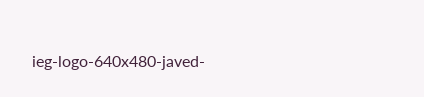ieg-logo-640x480-javed-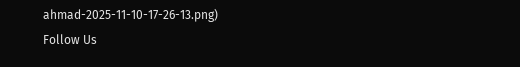ahmad-2025-11-10-17-26-13.png)
Follow Us